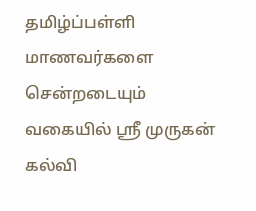தமிழ்ப்பள்ளி மாணவர்களை சென்றடையும் வகையில் ஸ்ரீ முருகன் கல்வி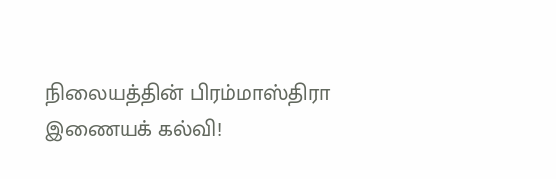நிலையத்தின் பிரம்மாஸ்திரா இணையக் கல்வி!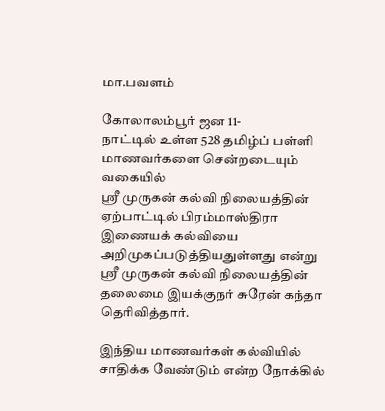மா.பவளம்

கோலாலம்பூர் ஜன 11-
நாட்டில் உள்ள 528 தமிழ்ப் பள்ளி மாணவர்களை சென்றடையும் வகையில்
ஸ்ரீ முருகன் கல்வி நிலையத்தின் ஏற்பாட்டில் பிரம்மாஸ்திரா இணையக் கல்வியை அறிமுகப்படுத்தியதுள்ளது என்று
ஸ்ரீ முருகன் கல்வி நிலையத்தின் தலைமை இயக்குநர் சுரேன் கந்தா தெரிவித்தார்.

இந்திய மாணவர்கள் கல்வியில் சாதிக்க வேண்டும் என்ற நோக்கில்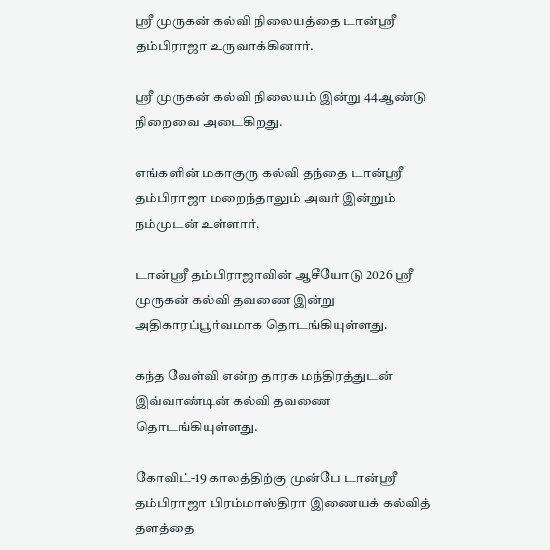ஸ்ரீ முருகன் கல்வி நிலையத்தை டான்ஸ்ரீ தம்பிராஜா உருவாக்கினார்.

ஸ்ரீ முருகன் கல்வி நிலையம் இன்று 44ஆண்டு நிறைவை அடைகிறது.

எங்களின் மகாகுரு கல்வி தந்தை டான்ஸ்ரீ தம்பிராஜா மறைந்தாலும் அவர் இன்றும் நம்முடன் உள்ளார்.

டான்ஸ்ரீ தம்பிராஜாவின் ஆசீயோடு 2026 ஸ்ரீ முருகன் கல்வி தவணை இன்று அதிகாரப்பூர்வமாக தொடங்கியுள்ளது.

கந்த வேள்வி என்ற தாரக மந்திரத்துடன் இவ்வாண்டின் கல்வி தவணை தொடங்கியுள்ளது.

கோவிட்-19 காலத்திற்கு முன்பே டான்ஸ்ரீ தம்பிராஜா பிரம்மாஸ்திரா இணையக் கல்வித் தளத்தை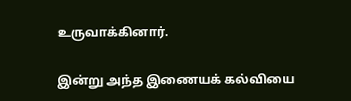உருவாக்கினார்.

இன்று அந்த இணையக் கல்வியை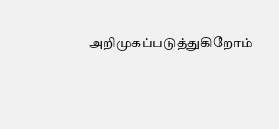அறிமுகப்படுத்துகிறோம்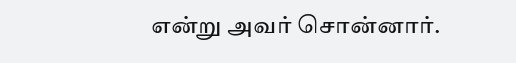என்று அவர் சொன்னார்.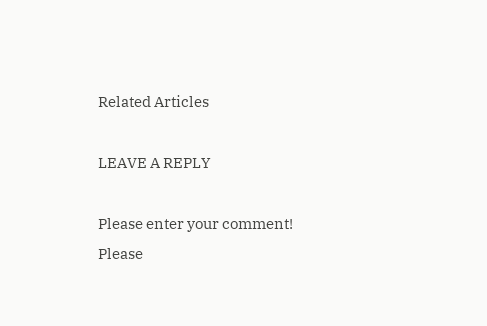Related Articles

LEAVE A REPLY

Please enter your comment!
Please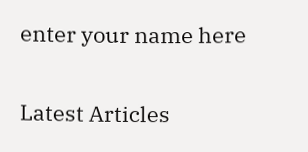enter your name here

Latest Articles